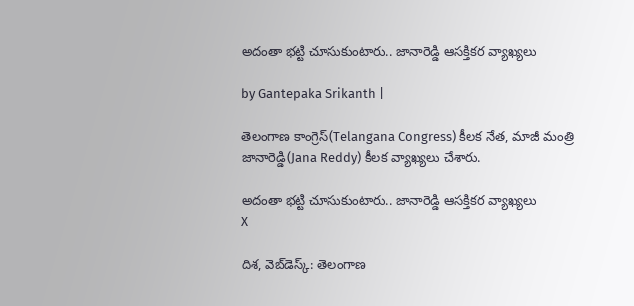అదంతా భట్టి చూసుకుంటారు.. జానారెడ్డి ఆసక్తికర వ్యాఖ్యలు

by Gantepaka Srikanth |

తెలంగాణ కాంగ్రెస్(Telangana Congress) కీలక నేత, మాజీ మంత్రి జానారెడ్డి(Jana Reddy) కీలక వ్యాఖ్యలు చేశారు.

అదంతా భట్టి చూసుకుంటారు.. జానారెడ్డి ఆసక్తికర వ్యాఖ్యలు
X

దిశ, వెబ్‌డెస్క్: తెలంగాణ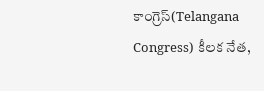కాంగ్రెస్(Telangana Congress) కీలక నేత,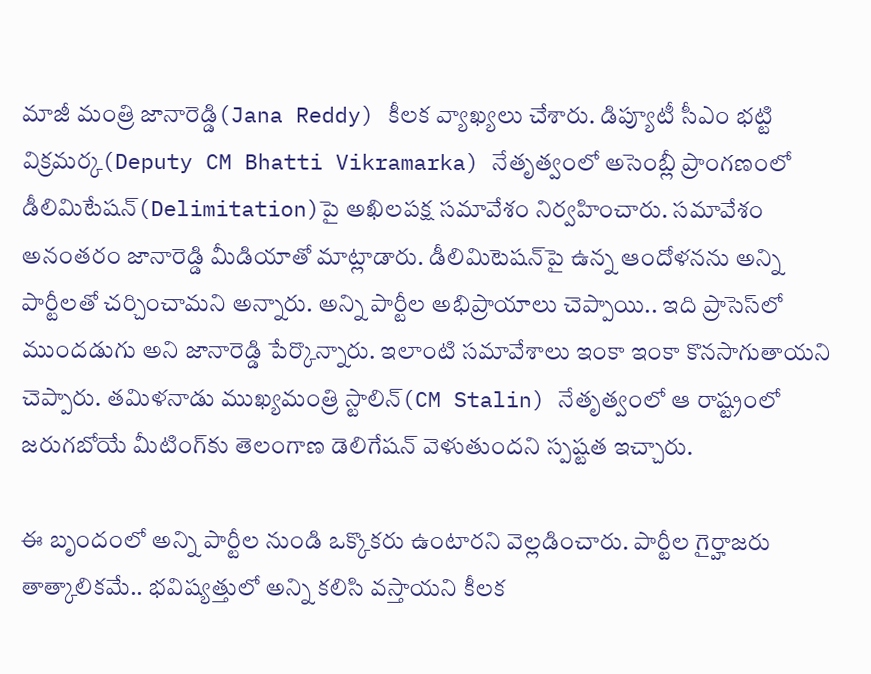మాజీ మంత్రి జానారెడ్డి(Jana Reddy) కీలక వ్యాఖ్యలు చేశారు. డిప్యూటీ సీఎం భట్టి విక్రమర్క(Deputy CM Bhatti Vikramarka) నేతృత్వంలో అసెంబ్లీ ప్రాంగణంలో డీలిమిటేషన్‌(Delimitation)పై అఖిలపక్ష సమావేశం నిర్వహించారు. సమావేశం అనంతరం జానారెడ్డి మీడియాతో మాట్లాడారు. డీలిమిటెషన్‌పై ఉన్న ఆందోళనను అన్ని పార్టీలతో చర్చించామని అన్నారు. అన్ని పార్టీల అభిప్రాయాలు చెప్పాయి.. ఇది ప్రాసెస్‌లో ముందడుగు అని జానారెడ్డి పేర్కొన్నారు. ఇలాంటి సమావేశాలు ఇంకా ఇంకా కొనసాగుతాయని చెప్పారు. తమిళనాడు ముఖ్యమంత్రి స్టాలిన్(CM Stalin) నేతృత్వంలో ఆ రాష్ట్రంలో జరుగబోయే మీటింగ్‌కు తెలంగాణ డెలిగేషన్ వెళుతుందని స్పష్టత ఇచ్చారు.

ఈ బృందంలో అన్ని పార్టీల నుండి ఒక్కొకరు ఉంటారని వెల్లడించారు. పార్టీల గైర్హాజరు తాత్కాలికమే.. భవిష్యత్తులో అన్ని కలిసి వస్తాయని కీలక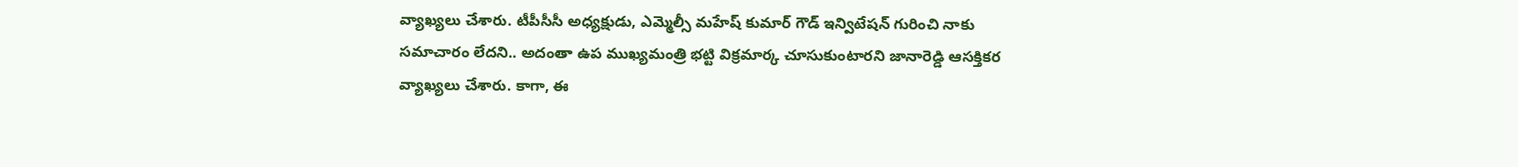వ్యాఖ్యలు చేశారు. టీపీసీసీ అధ్యక్షుడు, ఎమ్మెల్సీ మహేష్ కుమార్ గౌడ్ ఇన్విటేషన్ గురించి నాకు సమాచారం లేదని.. అదంతా ఉప ముఖ్యమంత్రి భట్టి విక్రమార్క చూసుకుంటారని జానారెడ్డి ఆసక్తికర వ్యాఖ్యలు చేశారు. కాగా, ఈ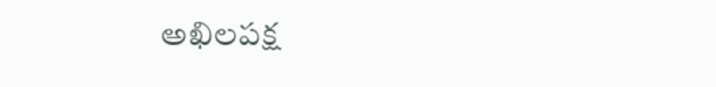అఖిలపక్ష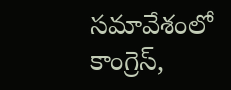సమావేశంలో కాంగ్రెస్,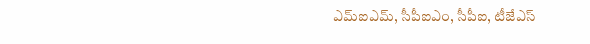ఎమ్ఐఎమ్, సీపీఐఎం, సీపీఐ, టీజేఎస్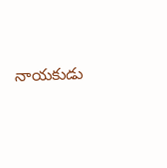నాయకుడు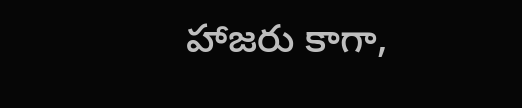హాజరు కాగా,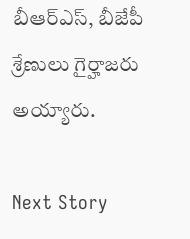బీఆర్ఎస్, బీజేపీ శ్రేణులు గైర్హాజరు అయ్యారు.

Next Story